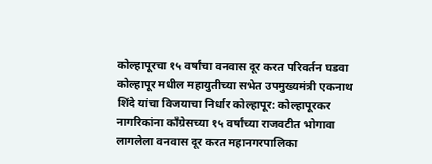कोल्हापूरचा १५ वर्षांचा वनवास दूर करत परिवर्तन घडवा
कोल्हापूर मधील महायुतीच्या सभेत उपमुख्यमंत्री एकनाथ शिंदे यांचा विजयाचा निर्धार कोल्हापूर: कोल्हापूरकर नागरिकांना काँग्रेसच्या १५ वर्षांच्या राजवटीत भोगावा लागलेला वनवास दूर करत महानगरपालिका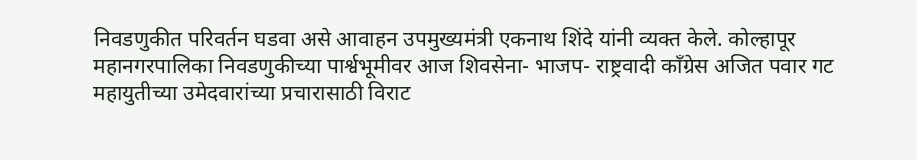निवडणुकीत परिवर्तन घडवा असे आवाहन उपमुख्यमंत्री एकनाथ शिंदे यांनी व्यक्त केले. कोल्हापूर महानगरपालिका निवडणुकीच्या पार्श्वभूमीवर आज शिवसेना- भाजप- राष्ट्रवादी काँग्रेस अजित पवार गट महायुतीच्या उमेदवारांच्या प्रचारासाठी विराट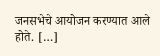जनसभेचे आयोजन करण्यात आले होते. […]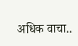अधिक वाचा..